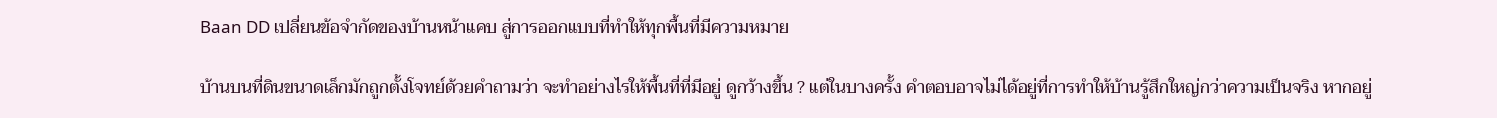Baan DD เปลี่ยนข้อจำกัดของบ้านหน้าแคบ สู่การออกแบบที่ทำให้ทุกพื้นที่มีความหมาย

บ้านบนที่ดินขนาดเล็กมักถูกตั้งโจทย์ด้วยคำถามว่า จะทำอย่างไรให้พื้นที่ที่มีอยู่ ดูกว้างขึ้น ? แต่ในบางครั้ง คำตอบอาจไม่ได้อยู่ที่การทำให้บ้านรู้สึกใหญ่กว่าความเป็นจริง หากอยู่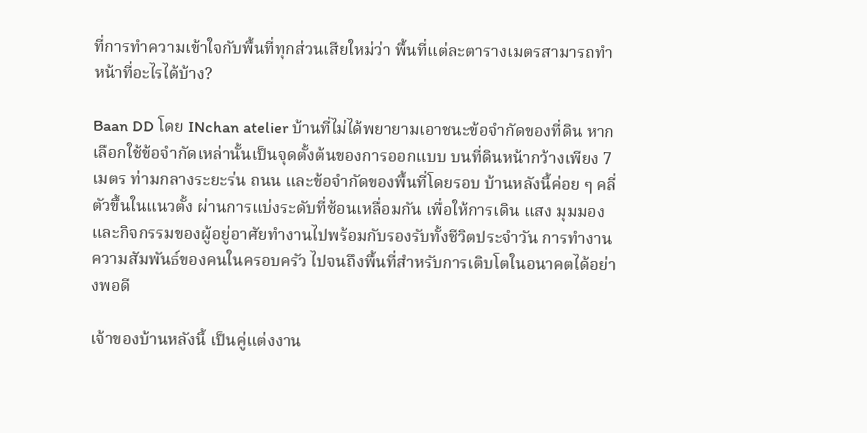ที่การทำความเข้าใจกับพื้นที่ทุกส่วนเสียใหม่ว่า พื้นที่แต่ละตารางเมตรสามารถทำหน้าที่อะไรได้บ้าง?

Baan DD โดย INchan atelier บ้านที่ไม่ได้พยายามเอาชนะข้อจำกัดของที่ดิน หากเลือกใช้ข้อจำกัดเหล่านั้นเป็นจุดตั้งต้นของการออกแบบ บนที่ดินหน้ากว้างเพียง 7 เมตร ท่ามกลางระยะร่น ถนน และข้อจำกัดของพื้นที่โดยรอบ บ้านหลังนี้ค่อย ๆ คลี่ตัวขึ้นในแนวตั้ง ผ่านการแบ่งระดับที่ซ้อนเหลื่อมกัน เพื่อให้การเดิน แสง มุมมอง และกิจกรรมของผู้อยู่อาศัยทำงานไปพร้อมกับรองรับทั้งชีวิตประจำวัน การทำงาน ความสัมพันธ์ของคนในครอบครัว ไปจนถึงพื้นที่สำหรับการเติบโตในอนาคตได้อย่างพอดี

เจ้าของบ้านหลังนี้ เป็นคู่แต่งงาน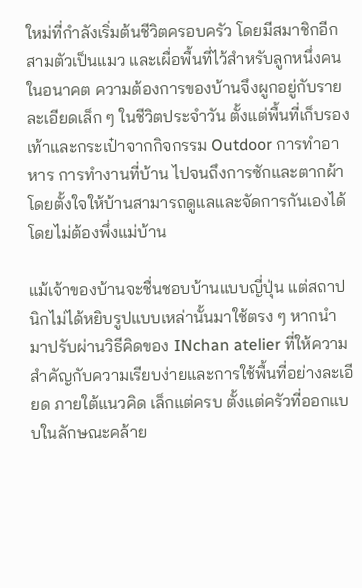ใหม่ที่กำลังเริ่มต้นชีวิตครอบครัว โดยมีสมาชิกอีกสามตัวเป็นแมว และเผื่อพื้นที่ไว้สำหรับลูกหนึ่งคนในอนาคต ความต้องการของบ้านจึงผูกอยู่กับรายละเอียดเล็ก ๆ ในชีวิตประจำวัน ตั้งแต่พื้นที่เก็บรองเท้าและกระเป๋าจากกิจกรรม Outdoor การทำอาหาร การทำงานที่บ้าน ไปจนถึงการซักและตากผ้า โดยตั้งใจให้บ้านสามารถดูแลและจัดการกันเองได้โดยไม่ต้องพึ่งแม่บ้าน

แม้เจ้าของบ้านจะชื่นชอบบ้านแบบญี่ปุ่น แต่สถาปนิกไม่ได้หยิบรูปแบบเหล่านั้นมาใช้ตรง ๆ หากนำมาปรับผ่านวิธีคิดของ INchan atelier ที่ให้ความสำคัญกับความเรียบง่ายและการใช้พื้นที่อย่างละเอียด ภายใต้แนวคิด เล็กแต่ครบ ตั้งแต่ครัวที่ออกแบบในลักษณะคล้าย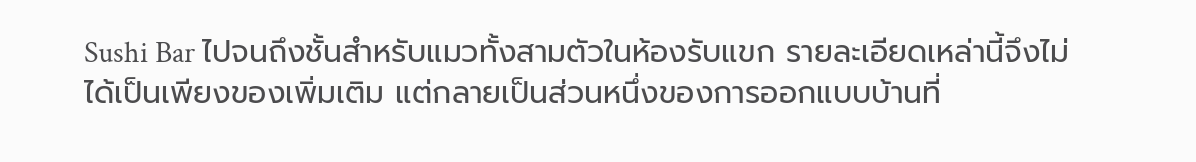Sushi Bar ไปจนถึงชั้นสำหรับแมวทั้งสามตัวในห้องรับแขก รายละเอียดเหล่านี้จึงไม่ได้เป็นเพียงของเพิ่มเติม แต่กลายเป็นส่วนหนึ่งของการออกแบบบ้านที่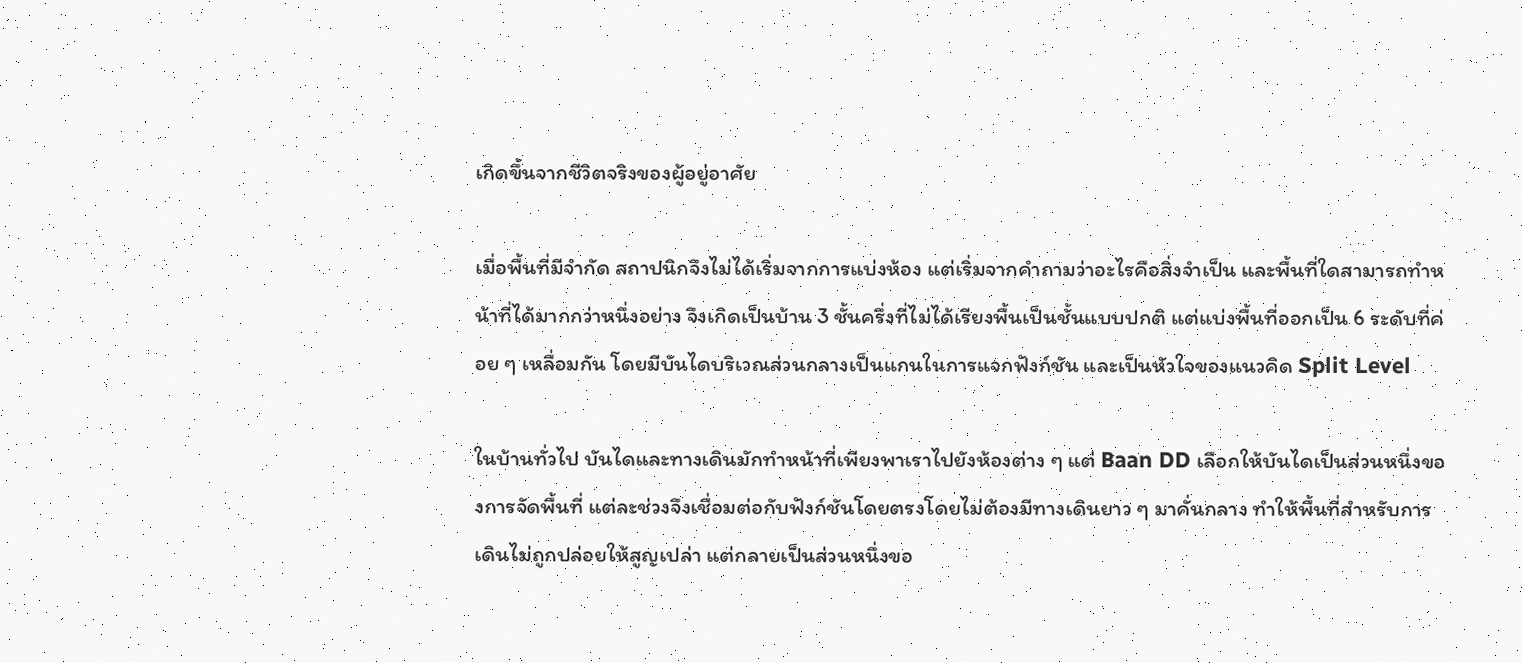เกิดขึ้นจากชีวิตจริงของผู้อยู่อาศัย

เมื่อพื้นที่มีจำกัด สถาปนิกจึงไม่ได้เริ่มจากการแบ่งห้อง แต่เริ่มจากคำถามว่าอะไรคือสิ่งจำเป็น และพื้นที่ใดสามารถทำหน้าที่ได้มากกว่าหนึ่งอย่าง จึงเกิดเป็นบ้าน 3 ชั้นครึ่งที่ไม่ได้เรียงพื้นเป็นชั้นแบบปกติ แต่แบ่งพื้นที่ออกเป็น 6 ระดับที่ค่อย ๆ เหลื่อมกัน โดยมีบันไดบริเวณส่วนกลางเป็นแกนในการแจกฟังก์ชัน และเป็นหัวใจของแนวคิด Split Level

ในบ้านทั่วไป บันไดและทางเดินมักทำหน้าที่เพียงพาเราไปยังห้องต่าง ๆ แต่ Baan DD เลือกให้บันไดเป็นส่วนหนึ่งของการจัดพื้นที่ แต่ละช่วงจึงเชื่อมต่อกับฟังก์ชันโดยตรงโดยไม่ต้องมีทางเดินยาว ๆ มาคั่นกลาง ทำให้พื้นที่สำหรับการเดินไม่ถูกปล่อยให้สูญเปล่า แต่กลายเป็นส่วนหนึ่งขอ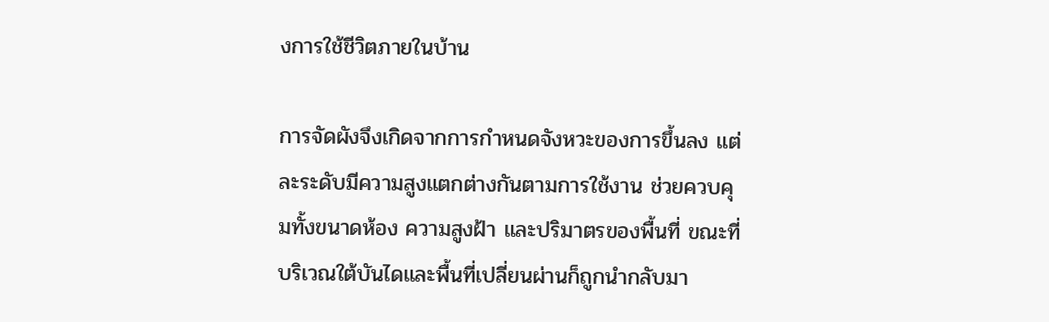งการใช้ชีวิตภายในบ้าน

การจัดผังจึงเกิดจากการกำหนดจังหวะของการขึ้นลง แต่ละระดับมีความสูงแตกต่างกันตามการใช้งาน ช่วยควบคุมทั้งขนาดห้อง ความสูงฝ้า และปริมาตรของพื้นที่ ขณะที่บริเวณใต้บันไดและพื้นที่เปลี่ยนผ่านก็ถูกนำกลับมา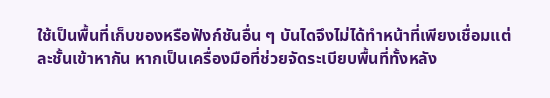ใช้เป็นพื้นที่เก็บของหรือฟังก์ชันอื่น ๆ บันไดจึงไม่ได้ทำหน้าที่เพียงเชื่อมแต่ละชั้นเข้าหากัน หากเป็นเครื่องมือที่ช่วยจัดระเบียบพื้นที่ทั้งหลัง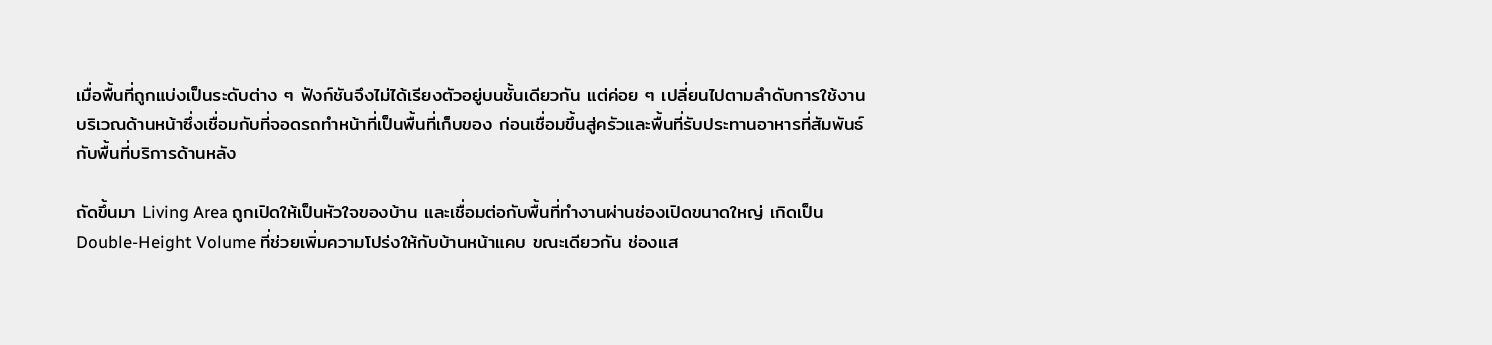เมื่อพื้นที่ถูกแบ่งเป็นระดับต่าง ๆ ฟังก์ชันจึงไม่ได้เรียงตัวอยู่บนชั้นเดียวกัน แต่ค่อย ๆ เปลี่ยนไปตามลำดับการใช้งาน บริเวณด้านหน้าซึ่งเชื่อมกับที่จอดรถทำหน้าที่เป็นพื้นที่เก็บของ ก่อนเชื่อมขึ้นสู่ครัวและพื้นที่รับประทานอาหารที่สัมพันธ์กับพื้นที่บริการด้านหลัง

ถัดขึ้นมา Living Area ถูกเปิดให้เป็นหัวใจของบ้าน และเชื่อมต่อกับพื้นที่ทำงานผ่านช่องเปิดขนาดใหญ่ เกิดเป็น Double-Height Volume ที่ช่วยเพิ่มความโปร่งให้กับบ้านหน้าแคบ ขณะเดียวกัน ช่องแส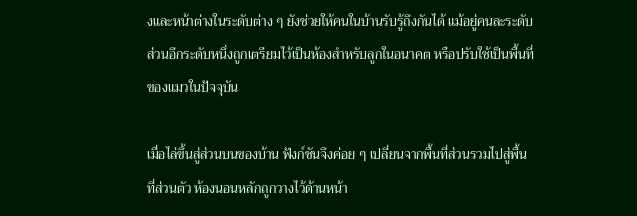งและหน้าต่างในระดับต่าง ๆ ยังช่วยให้คนในบ้านรับรู้ถึงกันได้ แม้อยู่คนละระดับ ส่วนอีกระดับหนึ่งถูกเตรียมไว้เป็นห้องสำหรับลูกในอนาคต หรือปรับใช้เป็นพื้นที่ของแมวในปัจจุบัน

เมื่อไล่ขึ้นสู่ส่วนบนของบ้าน ฟังก์ชันจึงค่อย ๆ เปลี่ยนจากพื้นที่ส่วนรวมไปสู่พื้นที่ส่วนตัว ห้องนอนหลักถูกวางไว้ด้านหน้า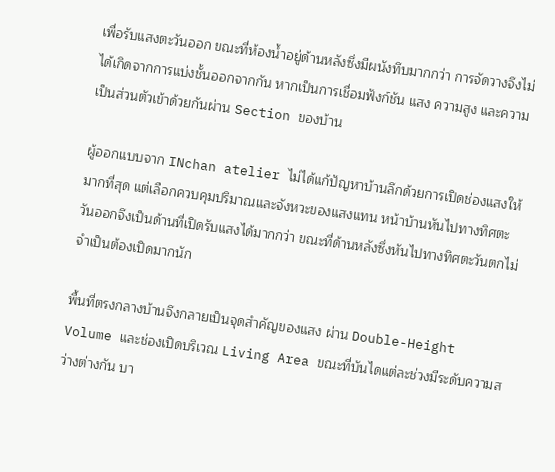เพื่อรับแสงตะวันออก ขณะที่ห้องน้ำอยู่ด้านหลังซึ่งมีผนังทึบมากกว่า การจัดวางจึงไม่ได้เกิดจากการแบ่งชั้นออกจากกัน หากเป็นการเชื่อมฟังก์ชัน แสง ความสูง และความเป็นส่วนตัวเข้าด้วยกันผ่าน Section ของบ้าน

ผู้ออกแบบจาก INchan atelier ไม่ได้แก้ปัญหาบ้านลึกด้วยการเปิดช่องแสงให้มากที่สุด แต่เลือกควบคุมปริมาณและจังหวะของแสงแทน หน้าบ้านหันไปทางทิศตะวันออกจึงเป็นด้านที่เปิดรับแสงได้มากกว่า ขณะที่ด้านหลังซึ่งหันไปทางทิศตะวันตกไม่จำเป็นต้องเปิดมากนัก

พื้นที่ตรงกลางบ้านจึงกลายเป็นจุดสำคัญของแสง ผ่าน Double-Height Volume และช่องเปิดบริเวณ Living Area ขณะที่บันไดแต่ละช่วงมีระดับความสว่างต่างกัน บา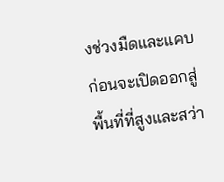งช่วงมืดและแคบ ก่อนจะเปิดออกสู่พื้นที่ที่สูงและสว่า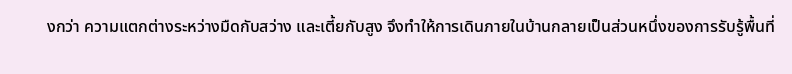งกว่า ความแตกต่างระหว่างมืดกับสว่าง และเตี้ยกับสูง จึงทำให้การเดินภายในบ้านกลายเป็นส่วนหนึ่งของการรับรู้พื้นที่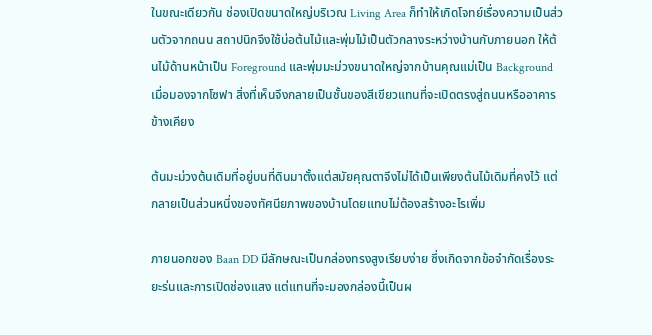ในขณะเดียวกัน ช่องเปิดขนาดใหญ่บริเวณ Living Area ก็ทำให้เกิดโจทย์เรื่องความเป็นส่วนตัวจากถนน สถาปนิกจึงใช้บ่อต้นไม้และพุ่มไม้เป็นตัวกลางระหว่างบ้านกับภายนอก ให้ต้นไม้ด้านหน้าเป็น Foreground และพุ่มมะม่วงขนาดใหญ่จากบ้านคุณแม่เป็น Background เมื่อมองจากโซฟา สิ่งที่เห็นจึงกลายเป็นชั้นของสีเขียวแทนที่จะเปิดตรงสู่ถนนหรืออาคารข้างเคียง

ต้นมะม่วงต้นเดิมที่อยู่บนที่ดินมาตั้งแต่สมัยคุณตาจึงไม่ได้เป็นเพียงต้นไม้เดิมที่คงไว้ แต่กลายเป็นส่วนหนึ่งของทัศนียภาพของบ้านโดยแทบไม่ต้องสร้างอะไรเพิ่ม

ภายนอกของ Baan DD มีลักษณะเป็นกล่องทรงสูงเรียบง่าย ซึ่งเกิดจากข้อจำกัดเรื่องระยะร่นและการเปิดช่องแสง แต่แทนที่จะมองกล่องนี้เป็นผ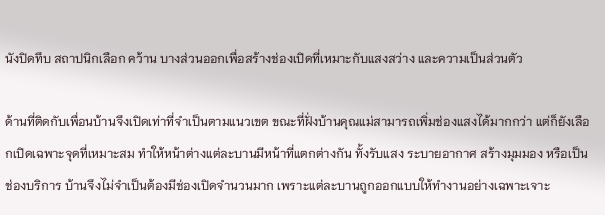นังปิดทึบ สถาปนิกเลือก คว้าน บางส่วนออกเพื่อสร้างช่องเปิดที่เหมาะกับแสงสว่าง และความเป็นส่วนตัว

ด้านที่ติดกับเพื่อนบ้านจึงเปิดเท่าที่จำเป็นตามแนวเขต ขณะที่ฝั่งบ้านคุณแม่สามารถเพิ่มช่องแสงได้มากกว่า แต่ก็ยังเลือกเปิดเฉพาะจุดที่เหมาะสม ทำให้หน้าต่างแต่ละบานมีหน้าที่แตกต่างกัน ทั้งรับแสง ระบายอากาศ สร้างมุมมอง หรือเป็นช่องบริการ บ้านจึงไม่จำเป็นต้องมีช่องเปิดจำนวนมาก เพราะแต่ละบานถูกออกแบบให้ทำงานอย่างเฉพาะเจาะ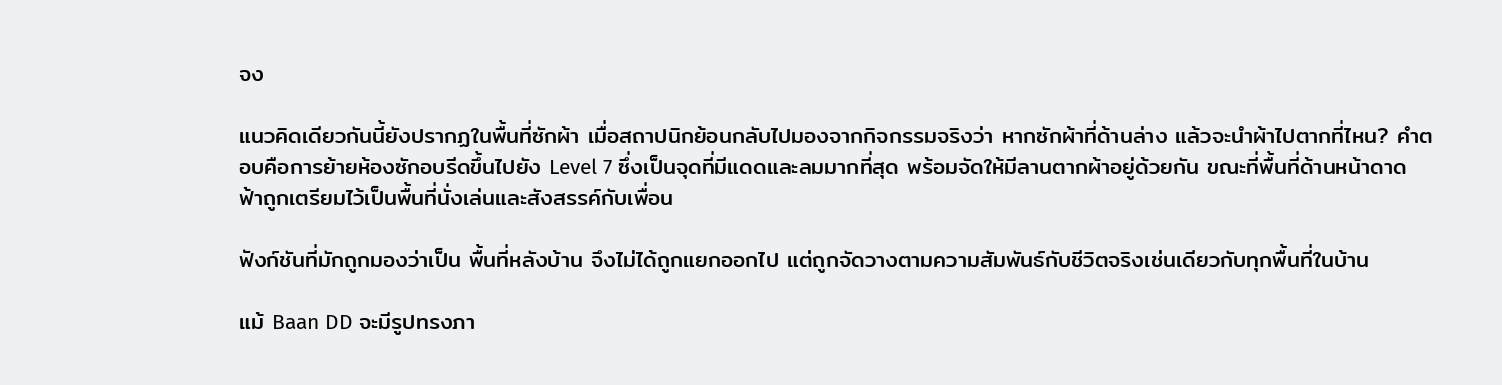จง

แนวคิดเดียวกันนี้ยังปรากฏในพื้นที่ซักผ้า เมื่อสถาปนิกย้อนกลับไปมองจากกิจกรรมจริงว่า หากซักผ้าที่ด้านล่าง แล้วจะนำผ้าไปตากที่ไหน? คำตอบคือการย้ายห้องซักอบรีดขึ้นไปยัง Level 7 ซึ่งเป็นจุดที่มีแดดและลมมากที่สุด พร้อมจัดให้มีลานตากผ้าอยู่ด้วยกัน ขณะที่พื้นที่ด้านหน้าดาดฟ้าถูกเตรียมไว้เป็นพื้นที่นั่งเล่นและสังสรรค์กับเพื่อน

ฟังก์ชันที่มักถูกมองว่าเป็น พื้นที่หลังบ้าน จึงไม่ได้ถูกแยกออกไป แต่ถูกจัดวางตามความสัมพันธ์กับชีวิตจริงเช่นเดียวกับทุกพื้นที่ในบ้าน

แม้ Baan DD จะมีรูปทรงภา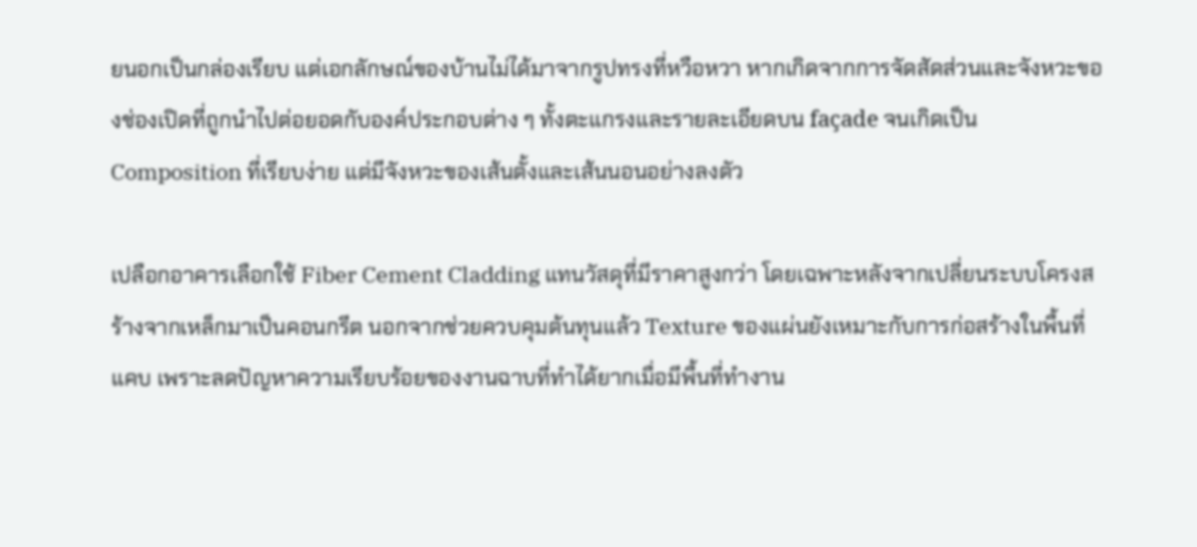ยนอกเป็นกล่องเรียบ แต่เอกลักษณ์ของบ้านไม่ได้มาจากรูปทรงที่หวือหวา หากเกิดจากการจัดสัดส่วนและจังหวะของช่องเปิดที่ถูกนำไปต่อยอดกับองค์ประกอบต่าง ๆ ทั้งตะแกรงและรายละเอียดบน façade จนเกิดเป็น Composition ที่เรียบง่าย แต่มีจังหวะของเส้นตั้งและเส้นนอนอย่างลงตัว

เปลือกอาคารเลือกใช้ Fiber Cement Cladding แทนวัสดุที่มีราคาสูงกว่า โดยเฉพาะหลังจากเปลี่ยนระบบโครงสร้างจากเหล็กมาเป็นคอนกรีต นอกจากช่วยควบคุมต้นทุนแล้ว Texture ของแผ่นยังเหมาะกับการก่อสร้างในพื้นที่แคบ เพราะลดปัญหาความเรียบร้อยของงานฉาบที่ทำได้ยากเมื่อมีพื้นที่ทำงาน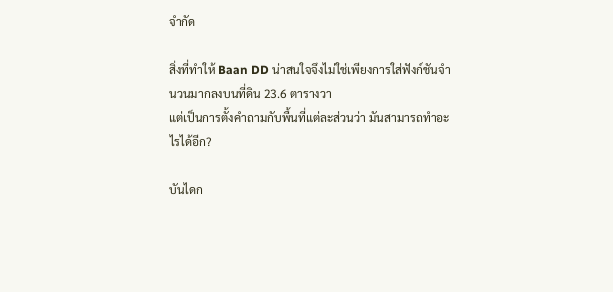จำกัด

สิ่งที่ทำให้ Baan DD น่าสนใจจึงไม่ใช่เพียงการใส่ฟังก์ชันจำนวนมากลงบนที่ดิน 23.6 ตารางวา
แต่เป็นการตั้งคำถามกับพื้นที่แต่ละส่วนว่า มันสามารถทำอะไรได้อีก?

บันไดก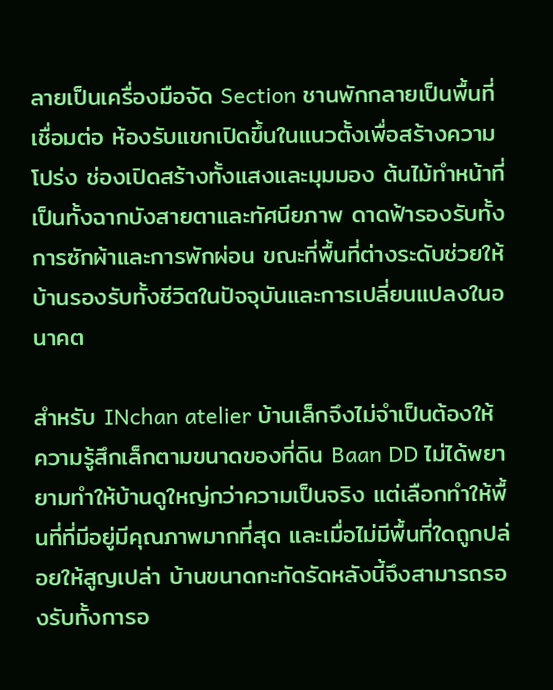ลายเป็นเครื่องมือจัด Section ชานพักกลายเป็นพื้นที่เชื่อมต่อ ห้องรับแขกเปิดขึ้นในแนวตั้งเพื่อสร้างความโปร่ง ช่องเปิดสร้างทั้งแสงและมุมมอง ต้นไม้ทำหน้าที่เป็นทั้งฉากบังสายตาและทัศนียภาพ ดาดฟ้ารองรับทั้งการซักผ้าและการพักผ่อน ขณะที่พื้นที่ต่างระดับช่วยให้บ้านรองรับทั้งชีวิตในปัจจุบันและการเปลี่ยนแปลงในอนาคต

สำหรับ INchan atelier บ้านเล็กจึงไม่จำเป็นต้องให้ความรู้สึกเล็กตามขนาดของที่ดิน Baan DD ไม่ได้พยายามทำให้บ้านดูใหญ่กว่าความเป็นจริง แต่เลือกทำให้พื้นที่ที่มีอยู่มีคุณภาพมากที่สุด และเมื่อไม่มีพื้นที่ใดถูกปล่อยให้สูญเปล่า บ้านขนาดกะทัดรัดหลังนี้จึงสามารถรองรับทั้งการอ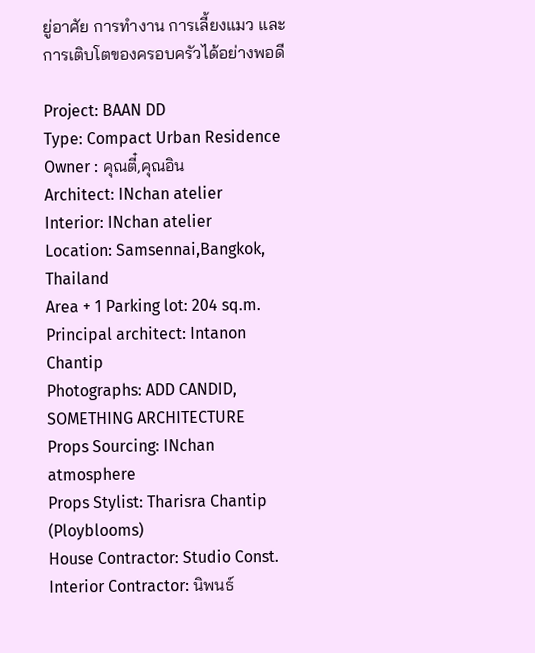ยู่อาศัย การทำงาน การเลี้ยงแมว และการเติบโตของครอบครัวได้อย่างพอดี

Project: BAAN DD
Type: Compact Urban Residence
Owner : คุณตี๋,คุณอิน
Architect: INchan atelier
Interior: INchan atelier
Location: Samsennai,Bangkok, Thailand
Area + 1 Parking lot: 204 sq.m.
Principal architect: Intanon Chantip
Photographs: ADD CANDID, SOMETHING ARCHITECTURE
Props Sourcing: INchan atmosphere
Props Stylist: Tharisra Chantip (Ployblooms)
House Contractor: Studio Const.
Interior Contractor: นิพนธ์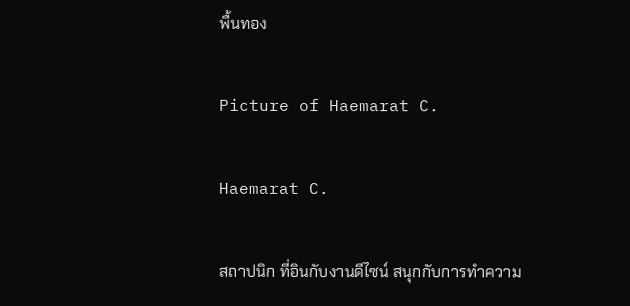พื้นทอง

Picture of Haemarat C.

Haemarat C.

สถาปนิก ที่อินกับงานดีไซน์ สนุกกับการทำความ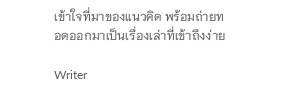เข้าใจที่มาของแนวคิด พร้อมถ่ายทอดออกมาเป็นเรื่องเล่าที่เข้าถึงง่าย

Writer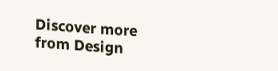Discover more from Design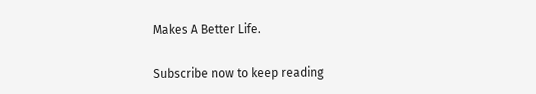Makes A Better Life.

Subscribe now to keep reading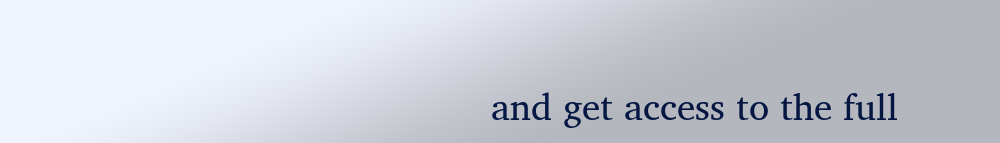and get access to the full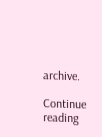archive.

Continue reading